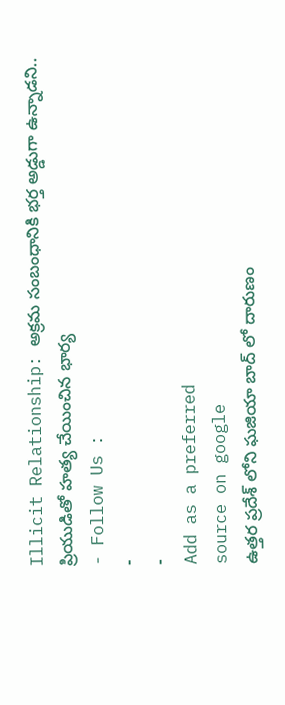Illicit Relationship: అక్రమ సంబంధానికి భర్త అడ్డుగా ఉన్నాడని.. ప్రియుడితో హత్య చేయించిన భార్య
- Follow Us :
-
-
Add as a preferred
source on google
ఉత్తర ప్రదేశ్ లోని ఘజియా బాద్ లో దారుణం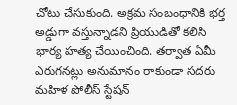చోటు చేసుకుంది. అక్రమ సంబంధానికి భర్త అడ్డుగా వస్తున్నాడని ప్రియుడితో కలిసి భార్య హత్య చేయించింది. తర్వాత ఏమీ ఎరుగనట్లు అనుమానం రాకుండా సదరు మహిళ పోలీస్ స్టేషన్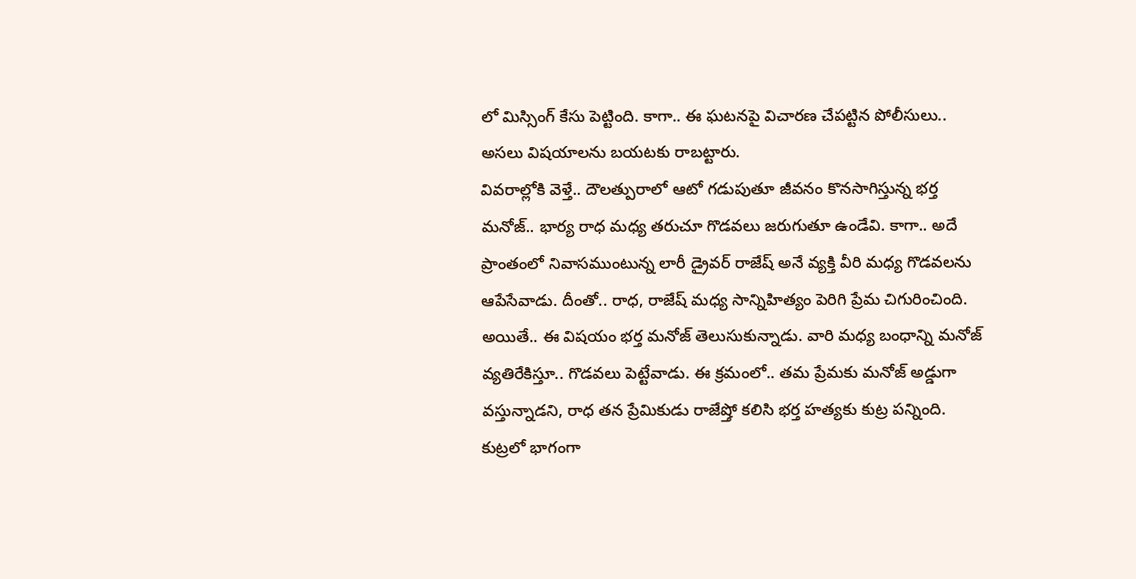లో మిస్సింగ్ కేసు పెట్టింది. కాగా.. ఈ ఘటనపై విచారణ చేపట్టిన పోలీసులు.. అసలు విషయాలను బయటకు రాబట్టారు.
వివరాల్లోకి వెళ్తే.. దౌలత్పురాలో ఆటో గడుపుతూ జీవనం కొనసాగిస్తున్న భర్త మనోజ్.. భార్య రాధ మధ్య తరుచూ గొడవలు జరుగుతూ ఉండేవి. కాగా.. అదే ప్రాంతంలో నివాసముంటున్న లారీ డ్రైవర్ రాజేష్ అనే వ్యక్తి వీరి మధ్య గొడవలను ఆపేసేవాడు. దీంతో.. రాధ, రాజేష్ మధ్య సాన్నిహిత్యం పెరిగి ప్రేమ చిగురించింది. అయితే.. ఈ విషయం భర్త మనోజ్ తెలుసుకున్నాడు. వారి మధ్య బంధాన్ని మనోజ్ వ్యతిరేకిస్తూ.. గొడవలు పెట్టేవాడు. ఈ క్రమంలో.. తమ ప్రేమకు మనోజ్ అడ్డుగా వస్తున్నాడని, రాధ తన ప్రేమికుడు రాజేష్తో కలిసి భర్త హత్యకు కుట్ర పన్నింది. కుట్రలో భాగంగా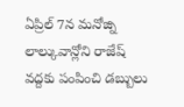ఏప్రిల్ 7న మనోజ్ని లాల్కువాన్లోని రాజేష్ వద్దకు పంపించి డబ్బులు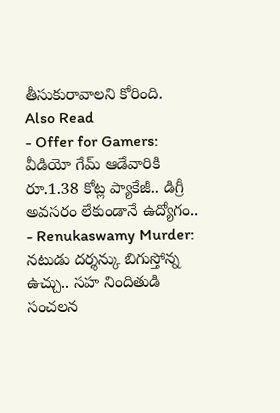తీసుకురావాలని కోరింది.
Also Read
- Offer for Gamers: వీడియో గేమ్ ఆడేవారికి రూ.1.38 కోట్ల ప్యాకేజీ.. డిగ్రీ అవసరం లేకుండానే ఉద్యోగం..
- Renukaswamy Murder: నటుడు దర్శన్కు బిగుస్తోన్న ఉచ్చు.. సహ నిందితుడి సంచలన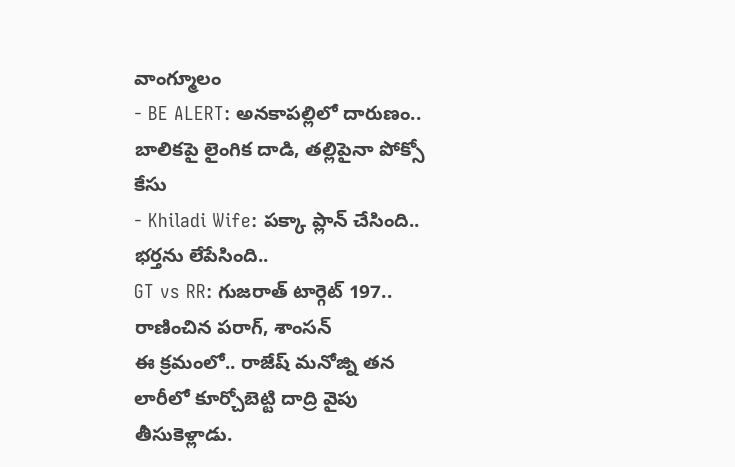వాంగ్మూలం
- BE ALERT: అనకాపల్లిలో దారుణం.. బాలికపై లైంగిక దాడి, తల్లిపైనా పోక్సో కేసు
- Khiladi Wife: పక్కా ప్లాన్ చేసింది.. భర్తను లేపేసింది..
GT vs RR: గుజరాత్ టార్గెట్ 197.. రాణించిన పరాగ్, శాంసన్
ఈ క్రమంలో.. రాజేష్ మనోజ్ని తన లారీలో కూర్చోబెట్టి దాద్రి వైపు తీసుకెళ్లాడు.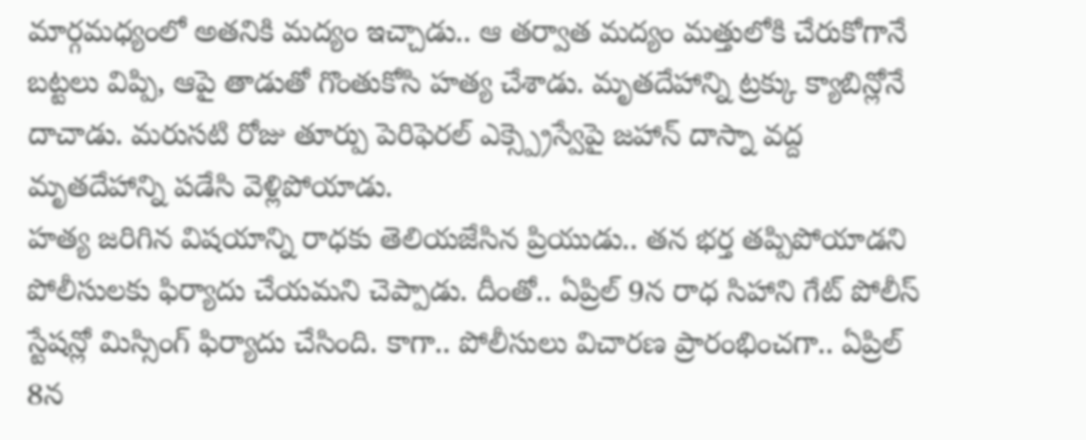మార్గమధ్యంలో అతనికి మద్యం ఇచ్చాడు.. ఆ తర్వాత మద్యం మత్తులోకి చేరుకోగానే బట్టలు విప్పి, ఆపై తాడుతో గొంతుకోసి హత్య చేశాడు. మృతదేహాన్ని ట్రక్కు క్యాబిన్లోనే దాచాడు. మరుసటి రోజు తూర్పు పెరిఫెరల్ ఎక్స్ప్రెస్వేపై జహాన్ దాస్నా వద్ద మృతదేహాన్ని పడేసి వెళ్లిపోయాడు.
హత్య జరిగిన విషయాన్ని రాధకు తెలియజేసిన ప్రియుడు.. తన భర్త తప్పిపోయాడని పోలీసులకు ఫిర్యాదు చేయమని చెప్పాడు. దీంతో.. ఏప్రిల్ 9న రాధ సిహాని గేట్ పోలీస్ స్టేషన్లో మిస్సింగ్ ఫిర్యాదు చేసింది. కాగా.. పోలీసులు విచారణ ప్రారంభించగా.. ఏప్రిల్ 8న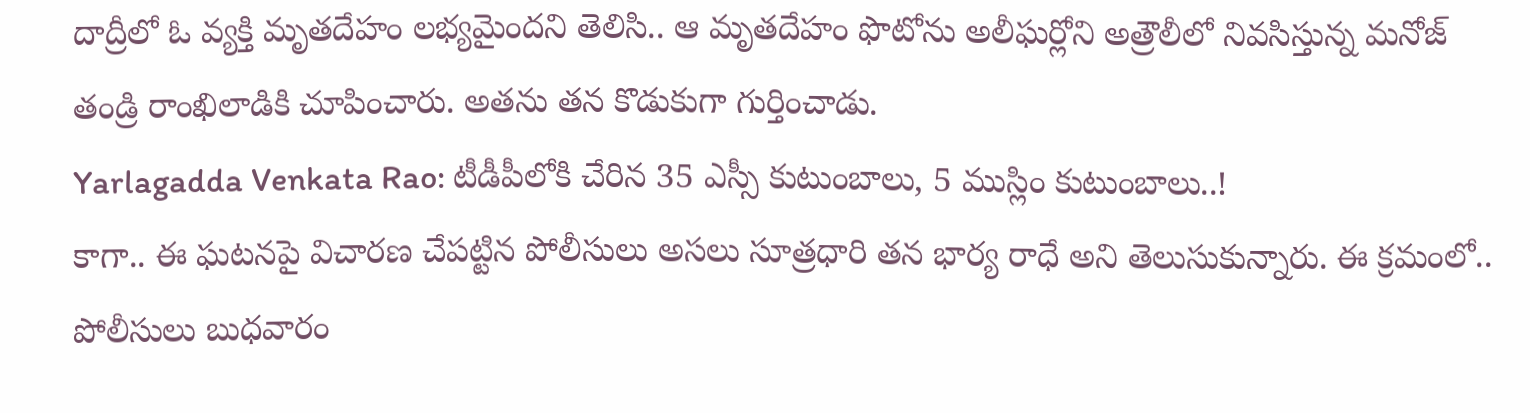దాద్రీలో ఓ వ్యక్తి మృతదేహం లభ్యమైందని తెలిసి.. ఆ మృతదేహం ఫొటోను అలీఘర్లోని అత్రౌలీలో నివసిస్తున్న మనోజ్ తండ్రి రాంఖిలాడికి చూపించారు. అతను తన కొడుకుగా గుర్తించాడు.
Yarlagadda Venkata Rao: టీడీపీలోకి చేరిన 35 ఎస్సీ కుటుంబాలు, 5 ముస్లిం కుటుంబాలు..!
కాగా.. ఈ ఘటనపై విచారణ చేపట్టిన పోలీసులు అసలు సూత్రధారి తన భార్య రాధే అని తెలుసుకున్నారు. ఈ క్రమంలో.. పోలీసులు బుధవారం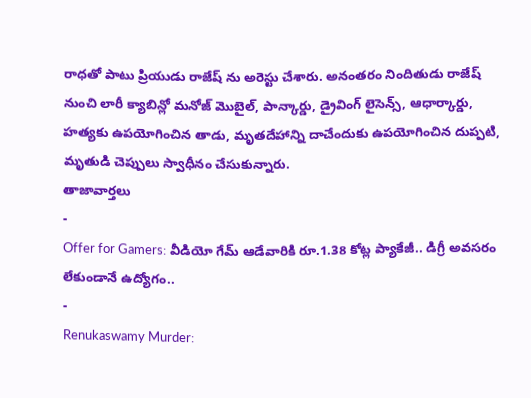రాధతో పాటు ప్రియుడు రాజేష్ ను అరెస్టు చేశారు. అనంతరం నిందితుడు రాజేష్ నుంచి లారీ క్యాబిన్లో మనోజ్ మొబైల్, పాన్కార్డు, డ్రైవింగ్ లైసెన్స్, ఆధార్కార్డు, హత్యకు ఉపయోగించిన తాడు, మృతదేహాన్ని దాచేందుకు ఉపయోగించిన దుప్పటి, మృతుడి చెప్పులు స్వాధీనం చేసుకున్నారు.
తాజావార్తలు
-
Offer for Gamers: వీడియో గేమ్ ఆడేవారికి రూ.1.38 కోట్ల ప్యాకేజీ.. డిగ్రీ అవసరం లేకుండానే ఉద్యోగం..
-
Renukaswamy Murder: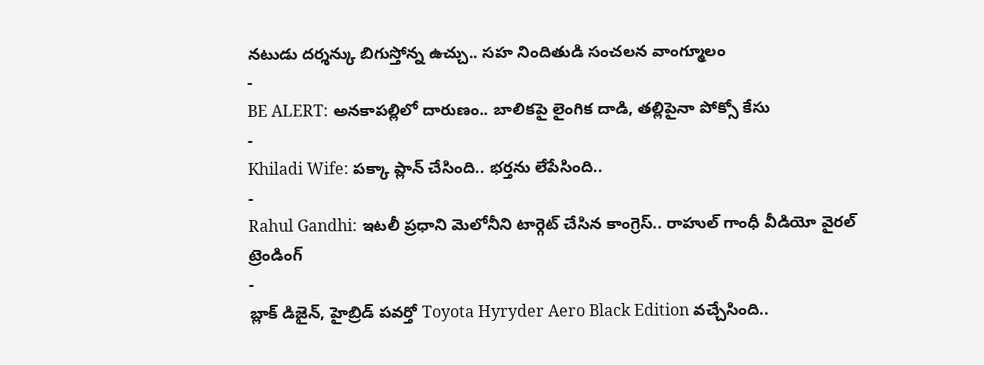నటుడు దర్శన్కు బిగుస్తోన్న ఉచ్చు.. సహ నిందితుడి సంచలన వాంగ్మూలం
-
BE ALERT: అనకాపల్లిలో దారుణం.. బాలికపై లైంగిక దాడి, తల్లిపైనా పోక్సో కేసు
-
Khiladi Wife: పక్కా ప్లాన్ చేసింది.. భర్తను లేపేసింది..
-
Rahul Gandhi: ఇటలీ ప్రధాని మెలోనీని టార్గెట్ చేసిన కాంగ్రెస్.. రాహుల్ గాంధీ వీడియో వైరల్
ట్రెండింగ్
-
బ్లాక్ డిజైన్, హైబ్రిడ్ పవర్తో Toyota Hyryder Aero Black Edition వచ్చేసింది..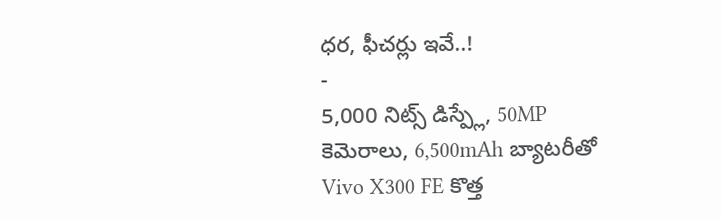ధర, ఫీచర్లు ఇవే..!
-
5,000 నిట్స్ డిస్ప్లే, 50MP కెమెరాలు, 6,500mAh బ్యాటరీతో Vivo X300 FE కొత్త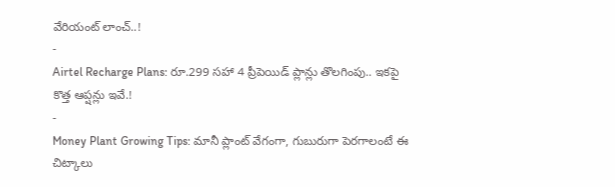వేరియంట్ లాంచ్..!
-
Airtel Recharge Plans: రూ.299 సహా 4 ప్రీపెయిడ్ ప్లాన్లు తొలగింపు.. ఇకపై కొత్త ఆప్షన్లు ఇవే.!
-
Money Plant Growing Tips: మానీ ప్లాంట్ వేగంగా, గుబురుగా పెరగాలంటే ఈ చిట్కాలు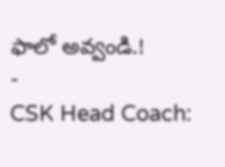ఫాలో అవ్వండి.!
-
CSK Head Coach: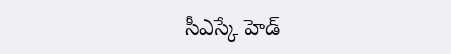సీఎస్కే హెడ్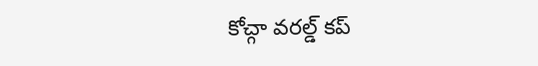కోచ్గా వరల్డ్ కప్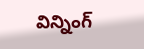విన్నింగ్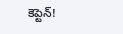కెప్టెన్!